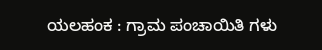ಯಲಹಂಕ : ಗ್ರಾಮ ಪಂಚಾಯಿತಿ ಗಳು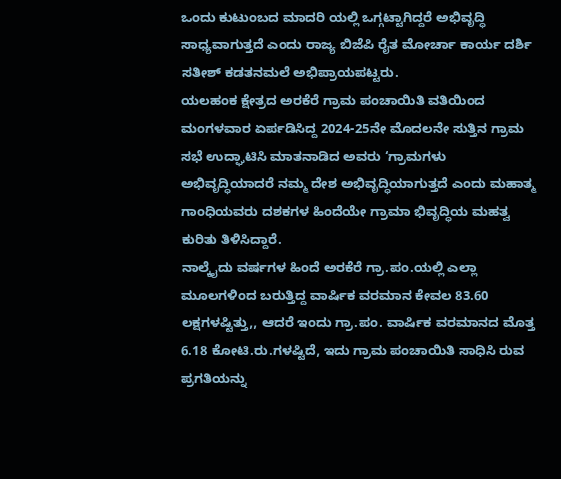ಒಂದು ಕುಟುಂಬದ ಮಾದರಿ ಯಲ್ಲಿ ಒಗ್ಗಟ್ಟಾಗಿದ್ದರೆ ಅಭಿವೃದ್ಧಿ ಸಾಧ್ಯವಾಗುತ್ತದೆ ಎಂದು ರಾಜ್ಯ ಬಿಜೆಪಿ ರೈತ ಮೋರ್ಚಾ ಕಾರ್ಯ ದರ್ಶಿ ಸತೀಶ್ ಕಡತನಮಲೆ ಅಭಿಪ್ರಾಯಪಟ್ಟರು.
ಯಲಹಂಕ ಕ್ಷೇತ್ರದ ಅರಕೆರೆ ಗ್ರಾಮ ಪಂಚಾಯಿತಿ ವತಿಯಿಂದ ಮಂಗಳವಾರ ಏರ್ಪಡಿಸಿದ್ದ 2024-25ನೇ ಮೊದಲನೇ ಸುತ್ತಿನ ಗ್ರಾಮ ಸಭೆ ಉದ್ಘಾಟಿಸಿ ಮಾತನಾಡಿದ ಅವರು ‘ಗ್ರಾಮಗಳು ಅಭಿವೃದ್ಧಿಯಾದರೆ ನಮ್ಮ ದೇಶ ಅಭಿವೃದ್ಧಿಯಾಗುತ್ತದೆ ಎಂದು ಮಹಾತ್ಮ ಗಾಂಧಿಯವರು ದಶಕಗಳ ಹಿಂದೆಯೇ ಗ್ರಾಮಾ ಭಿವೃದ್ಧಿಯ ಮಹತ್ವ ಕುರಿತು ತಿಳಿಸಿದ್ದಾರೆ.
ನಾಲ್ಕೈದು ವರ್ಷಗಳ ಹಿಂದೆ ಅರಕೆರೆ ಗ್ರಾ.ಪಂ.ಯಲ್ಲಿ ಎಲ್ಲಾ ಮೂಲಗಳಿಂದ ಬರುತ್ತಿದ್ದ ವಾರ್ಷಿಕ ವರಮಾನ ಕೇವಲ 83.60 ಲಕ್ಷಗಳಷ್ಟಿತ್ತು,, ಆದರೆ ಇಂದು ಗ್ರಾ.ಪಂ. ವಾರ್ಷಿಕ ವರಮಾನದ ಮೊತ್ತ 6.18 ಕೋಟಿ.ರು.ಗಳಷ್ಟಿದೆ, ಇದು ಗ್ರಾಮ ಪಂಚಾಯಿತಿ ಸಾಧಿಸಿ ರುವ ಪ್ರಗತಿಯನ್ನು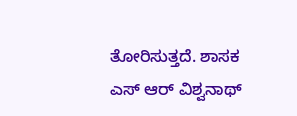ತೋರಿಸುತ್ತದೆ. ಶಾಸಕ ಎಸ್ ಆರ್ ವಿಶ್ವನಾಥ್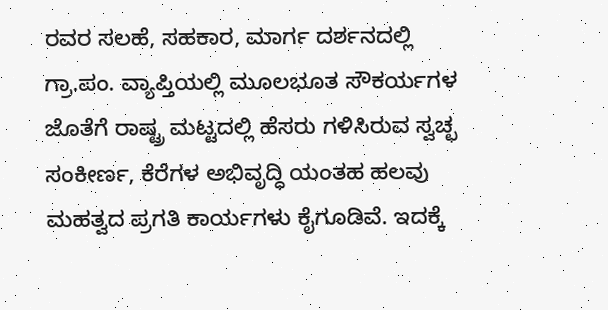ರವರ ಸಲಹೆ, ಸಹಕಾರ, ಮಾರ್ಗ ದರ್ಶನದಲ್ಲಿ ಗ್ರಾ.ಪಂ. ವ್ಯಾಪ್ತಿಯಲ್ಲಿ ಮೂಲಭೂತ ಸೌಕರ್ಯಗಳ ಜೊತೆಗೆ ರಾಷ್ಟ್ರ ಮಟ್ಟದಲ್ಲಿ ಹೆಸರು ಗಳಿಸಿರುವ ಸ್ವಚ್ಛ ಸಂಕೀರ್ಣ, ಕೆರೆಗಳ ಅಭಿವೃದ್ಧಿ ಯಂತಹ ಹಲವು ಮಹತ್ವದ ಪ್ರಗತಿ ಕಾರ್ಯಗಳು ಕೈಗೂಡಿವೆ. ಇದಕ್ಕೆ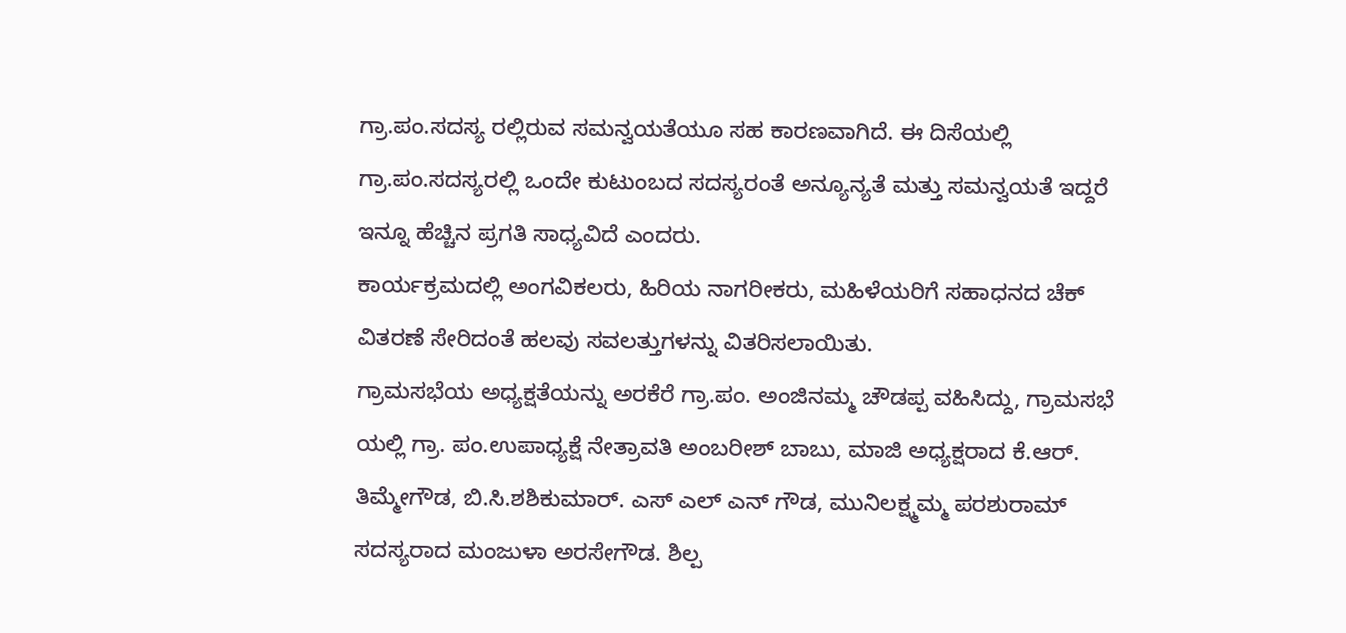ಗ್ರಾ.ಪಂ.ಸದಸ್ಯ ರಲ್ಲಿರುವ ಸಮನ್ವಯತೆಯೂ ಸಹ ಕಾರಣವಾಗಿದೆ. ಈ ದಿಸೆಯಲ್ಲಿ ಗ್ರಾ.ಪಂ.ಸದಸ್ಯರಲ್ಲಿ ಒಂದೇ ಕುಟುಂಬದ ಸದಸ್ಯರಂತೆ ಅನ್ಯೂನ್ಯತೆ ಮತ್ತು ಸಮನ್ವಯತೆ ಇದ್ದರೆ ಇನ್ನೂ ಹೆಚ್ಚಿನ ಪ್ರಗತಿ ಸಾಧ್ಯವಿದೆ ಎಂದರು.
ಕಾರ್ಯಕ್ರಮದಲ್ಲಿ ಅಂಗವಿಕಲರು, ಹಿರಿಯ ನಾಗರೀಕರು, ಮಹಿಳೆಯರಿಗೆ ಸಹಾಧನದ ಚೆಕ್ ವಿತರಣೆ ಸೇರಿದಂತೆ ಹಲವು ಸವಲತ್ತುಗಳನ್ನು ವಿತರಿಸಲಾಯಿತು.
ಗ್ರಾಮಸಭೆಯ ಅಧ್ಯಕ್ಷತೆಯನ್ನು ಅರಕೆರೆ ಗ್ರಾ.ಪಂ. ಅಂಜಿನಮ್ಮ ಚೌಡಪ್ಪ ವಹಿಸಿದ್ದು, ಗ್ರಾಮಸಭೆ ಯಲ್ಲಿ ಗ್ರಾ. ಪಂ.ಉಪಾಧ್ಯಕ್ಷೆ ನೇತ್ರಾವತಿ ಅಂಬರೀಶ್ ಬಾಬು, ಮಾಜಿ ಅಧ್ಯಕ್ಷರಾದ ಕೆ.ಆರ್. ತಿಮ್ಮೇಗೌಡ, ಬಿ.ಸಿ.ಶಶಿಕುಮಾರ್. ಎಸ್ ಎಲ್ ಎನ್ ಗೌಡ, ಮುನಿಲಕ್ಷ್ಮಮ್ಮ ಪರಶುರಾಮ್ ಸದಸ್ಯರಾದ ಮಂಜುಳಾ ಅರಸೇಗೌಡ. ಶಿಲ್ಪ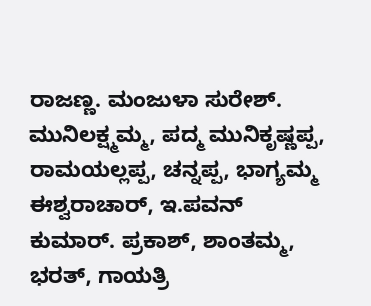ರಾಜಣ್ಣ. ಮಂಜುಳಾ ಸುರೇಶ್. ಮುನಿಲಕ್ಷ್ಮಮ್ಮ, ಪದ್ಮ ಮುನಿಕೃಷ್ಣಪ್ಪ, ರಾಮಯಲ್ಲಪ್ಪ, ಚನ್ನಪ್ಪ, ಭಾಗ್ಯಮ್ಮ ಈಶ್ವರಾಚಾರ್, ಇ.ಪವನ್ ಕುಮಾರ್. ಪ್ರಕಾಶ್, ಶಾಂತಮ್ಮ, ಭರತ್, ಗಾಯತ್ರಿ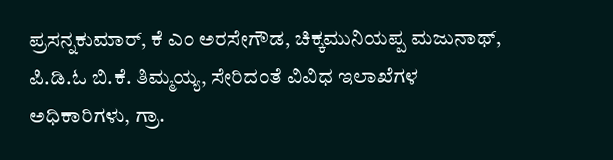ಪ್ರಸನ್ನಕುಮಾರ್, ಕೆ ಎಂ ಅರಸೇಗೌಡ, ಚಿಕ್ಕಮುನಿಯಪ್ಪ ಮಜುನಾಥ್, ಪಿ.ಡಿ.ಓ ಬಿ.ಕೆ. ತಿಮ್ಮಯ್ಯ, ಸೇರಿದಂತೆ ವಿವಿಧ ಇಲಾಖೆಗಳ ಅಧಿಕಾರಿಗಳು, ಗ್ರಾ.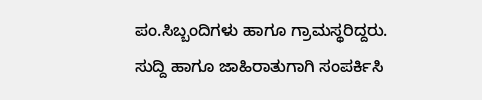ಪಂ.ಸಿಬ್ಬಂದಿಗಳು ಹಾಗೂ ಗ್ರಾಮಸ್ಥರಿದ್ದರು.
ಸುದ್ದಿ ಹಾಗೂ ಜಾಹಿರಾತುಗಾಗಿ ಸಂಪರ್ಕಿಸಿ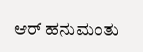ಆರ್ ಹನುಮಂತು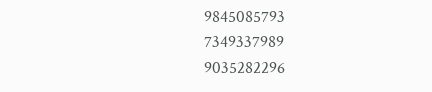9845085793
7349337989
9035282296